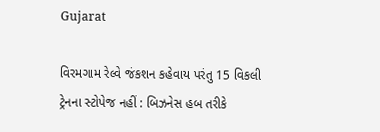Gujarat

વિરમગામ રેલ્વે જંકશન કહેવાય પરંતુ 15 વિકલી ટ્રેનના સ્ટોપેજ નહીં : બિઝનેસ હબ તરીકે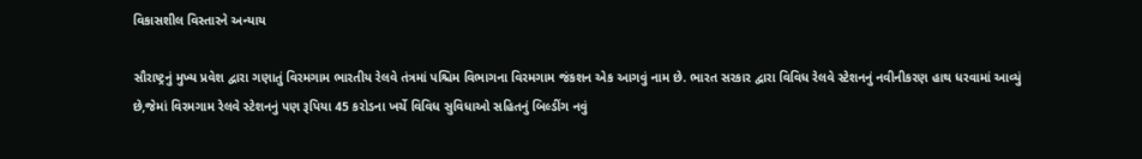વિકાસશીલ વિસ્તારને અન્યાય

સૌરાષ્ટ્રનું મુખ્ય પ્રવેશ દ્વારા ગણાતું વિરમગામ ભારતીય રેલવે તંત્રમાં પશ્ચિમ વિભાગના વિરમગામ જંકશન એક આગવું નામ છે. ભારત સરકાર દ્વારા વિવિધ રેલવે સ્ટેશનનું નવીનીકરણ હાથ ધરવામાં આવ્યું છે,જેમાં વિરમગામ રેલવે સ્ટેશનનું પણ રૂપિયા 45 કરોડના ખર્ચે વિવિધ સુવિધાઓ સહિતનું બિલ્ડીંગ નવું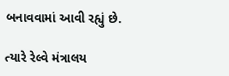બનાવવામાં આવી રહ્યું છે.

ત્યારે રેલ્વે મંત્રાલય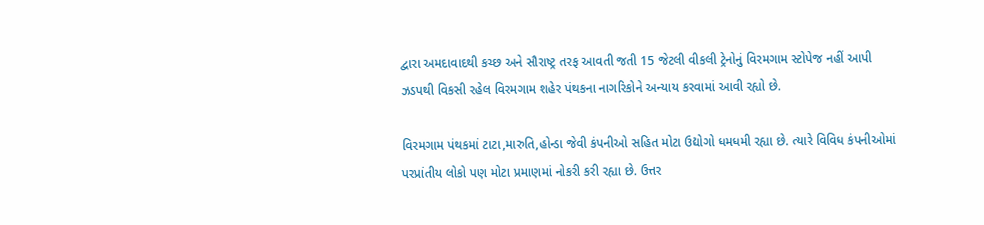દ્વારા અમદાવાદથી કચ્છ અને સૌરાષ્ટ્ર તરફ આવતી જતી 15 જેટલી વીકલી ટ્રેનોનું વિરમગામ સ્ટોપેજ નહીં આપી ઝડપથી વિકસી રહેલ વિરમગામ શહેર પંથકના નાગરિકોને અન્યાય કરવામાં આવી રહ્યો છે.

વિરમગામ પંથકમાં ટાટા,મારુતિ,હોન્ડા જેવી કંપનીઓ સહિત મોટા ઉદ્યોગો ધમધમી રહ્યા છે. ત્યારે વિવિધ કંપનીઓમાં પરપ્રાંતીય લોકો પણ મોટા પ્રમાણમાં નોકરી કરી રહ્યા છે. ઉત્તર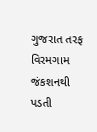ગુજરાત તરફ વિરમગામ જંકશનથી પડતી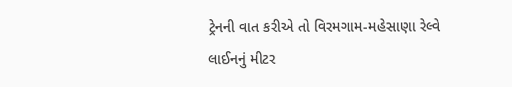ટ્રેનની વાત કરીએ તો વિરમગામ-મહેસાણા રેલ્વે લાઈનનું મીટર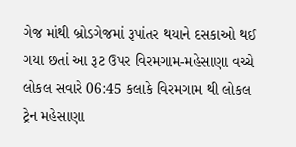ગેજ માંથી બ્રોડગેજમાં રૂપાંતર થયાને દસકાઓ થઈ ગયા છતાં આ રૂટ ઉપર વિરમગામ-મહેસાણા વચ્ચે લોકલ સવારે 06:45 કલાકે વિરમગામ થી લોકલ ટ્રેન મહેસાણા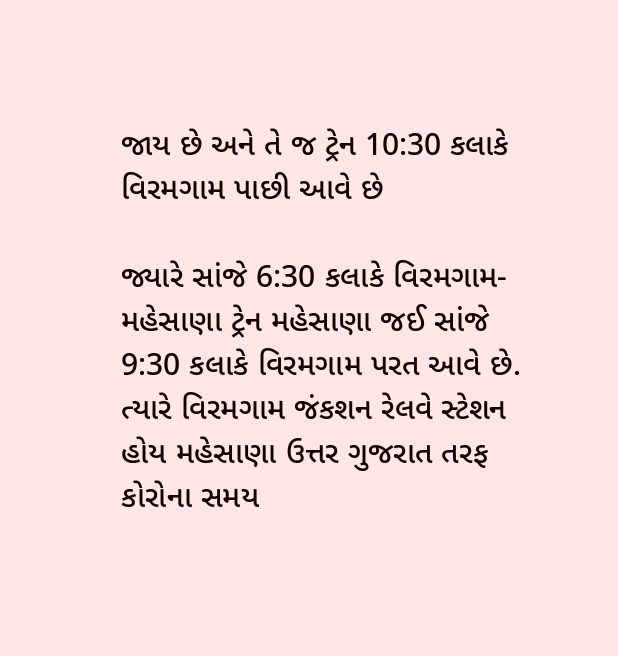જાય છે અને તે જ ટ્રેન 10:30 કલાકે વિરમગામ પાછી આવે છે

જ્યારે સાંજે 6:30 કલાકે વિરમગામ-મહેસાણા ટ્રેન મહેસાણા જઈ સાંજે 9:30 કલાકે વિરમગામ પરત આવે છે. ત્યારે વિરમગામ જંકશન રેલવે સ્ટેશન હોય મહેસાણા ઉત્તર ગુજરાત તરફ કોરોના સમય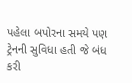પહેલા બપોરના સમયે પણ ટ્રેનની સુવિધા હતી જે બંધ કરી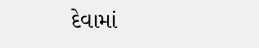દેવામાં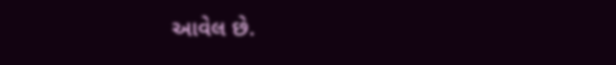આવેલ છે.